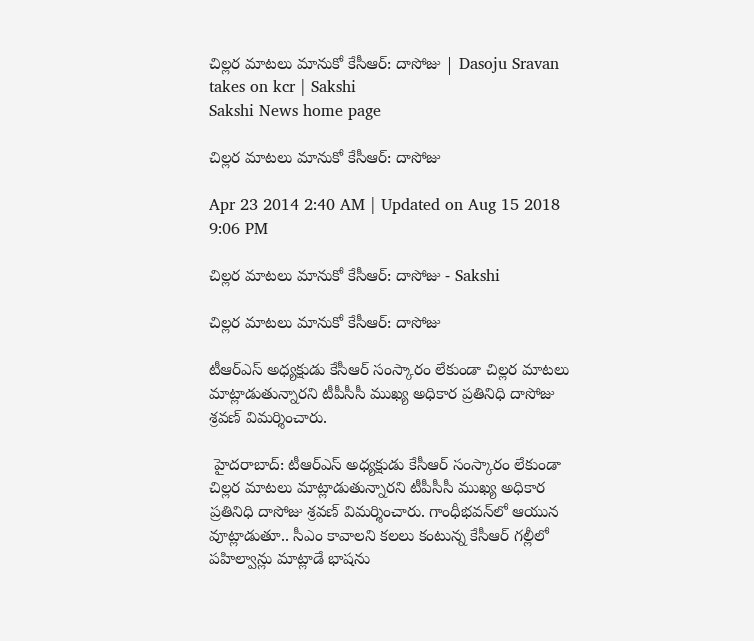చిల్లర మాటలు మానుకో కేసీఆర్: దాసోజు | Dasoju Sravan takes on kcr | Sakshi
Sakshi News home page

చిల్లర మాటలు మానుకో కేసీఆర్: దాసోజు

Apr 23 2014 2:40 AM | Updated on Aug 15 2018 9:06 PM

చిల్లర మాటలు మానుకో కేసీఆర్: దాసోజు - Sakshi

చిల్లర మాటలు మానుకో కేసీఆర్: దాసోజు

టీఆర్‌ఎస్ అధ్యక్షుడు కేసీఆర్ సంస్కారం లేకుండా చిల్లర మాటలు మాట్లాడుతున్నారని టీపీసీసీ ముఖ్య అధికార ప్రతినిధి దాసోజు శ్రవణ్ విమర్శించారు.

 హైదరాబాద్: టీఆర్‌ఎస్ అధ్యక్షుడు కేసీఆర్ సంస్కారం లేకుండా చిల్లర మాటలు మాట్లాడుతున్నారని టీపీసీసీ ముఖ్య అధికార ప్రతినిధి దాసోజు శ్రవణ్ విమర్శించారు. గాంధీభవన్‌లో ఆయున వూట్లాడుతూ.. సీఎం కావాలని కలలు కంటున్న కేసీఆర్ గల్లీలో పహిల్వాన్లు మాట్లాడే భాషను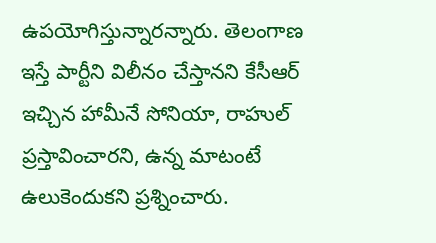ఉపయోగిస్తున్నారన్నారు. తెలంగాణ ఇస్తే పార్టీని విలీనం చేస్తానని కేసీఆర్ ఇచ్చిన హామీనే సోనియా, రాహుల్ ప్రస్తావించారని, ఉన్న మాటంటే ఉలుకెందుకని ప్రశ్నించారు.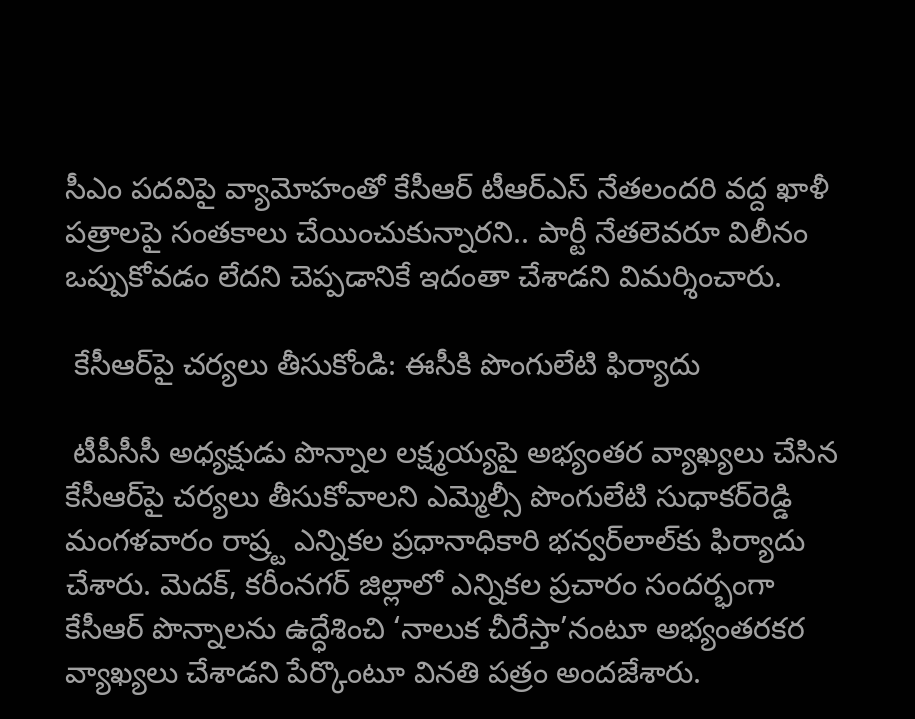సీఎం పదవిపై వ్యామోహంతో కేసీఆర్ టీఆర్‌ఎస్ నేతలందరి వద్ద ఖాళీ పత్రాలపై సంతకాలు చేయించుకున్నారని.. పార్టీ నేతలెవరూ విలీనం ఒప్పుకోవడం లేదని చెప్పడానికే ఇదంతా చేశాడని విమర్శించారు.

 కేసీఆర్‌పై చర్యలు తీసుకోండి: ఈసీకి పొంగులేటి ఫిర్యాదు

 టీపీసీసీ అధ్యక్షుడు పొన్నాల లక్ష్మయ్యపై అభ్యంతర వ్యాఖ్యలు చేసిన కేసీఆర్‌పై చర్యలు తీసుకోవాలని ఎమ్మెల్సీ పొంగులేటి సుధాకర్‌రెడ్డి మంగళవారం రాష్ర్ట ఎన్నికల ప్రధానాధికారి భన్వర్‌లాల్‌కు ఫిర్యాదు చేశారు. మెదక్, కరీంనగర్ జిల్లాలో ఎన్నికల ప్రచారం సందర్భంగా కేసీఆర్ పొన్నాలను ఉద్ధేశించి ‘నాలుక చీరేస్తా’నంటూ అభ్యంతరకర వ్యాఖ్యలు చేశాడని పేర్కొంటూ వినతి పత్రం అందజేశారు.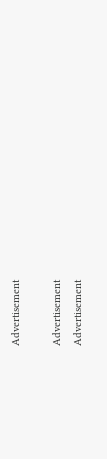Advertisement

Advertisement
Advertisement